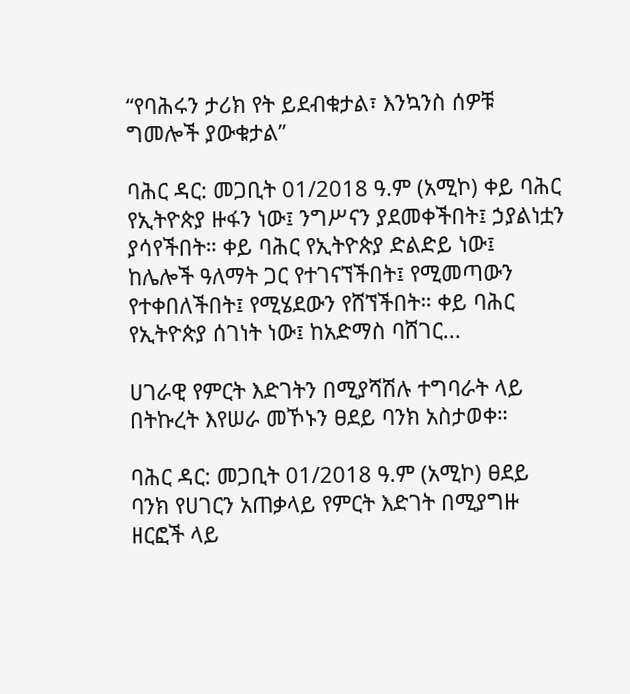“የባሕሩን ታሪክ የት ይደብቁታል፣ እንኳንስ ሰዎቹ ግመሎች ያውቁታል”

ባሕር ዳር: መጋቢት 01/2018 ዓ.ም (አሚኮ) ቀይ ባሕር የኢትዮጵያ ዙፋን ነው፤ ንግሥናን ያደመቀችበት፤ ኃያልነቷን ያሳየችበት። ቀይ ባሕር የኢትዮጵያ ድልድይ ነው፤ ከሌሎች ዓለማት ጋር የተገናኘችበት፤ የሚመጣውን የተቀበለችበት፤ የሚሄደውን የሸኘችበት። ቀይ ባሕር የኢትዮጵያ ሰገነት ነው፤ ከአድማስ ባሸገር...

ሀገራዊ የምርት እድገትን በሚያሻሽሉ ተግባራት ላይ በትኩረት እየሠራ መኾኑን ፀደይ ባንክ አስታወቀ።

ባሕር ዳር: መጋቢት 01/2018 ዓ.ም (አሚኮ) ፀደይ ባንክ የሀገርን አጠቃላይ የምርት እድገት በሚያግዙ ዘርፎች ላይ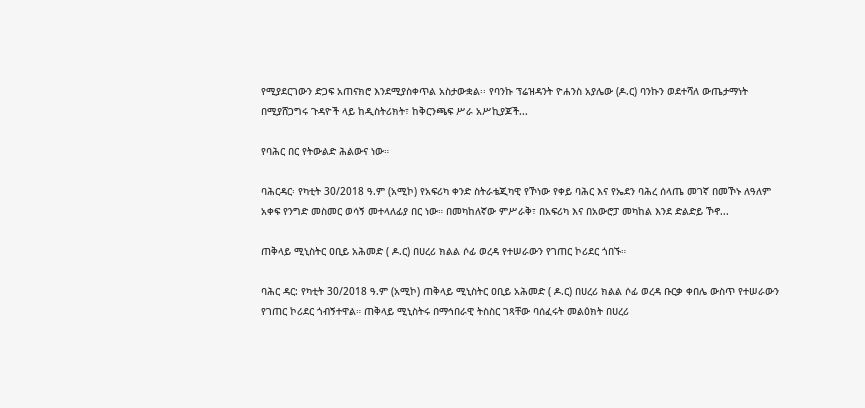የሚያደርገውን ድጋፍ አጠናክሮ እንደሚያስቀጥል አስታውቋል፡፡ የባንኩ ፕሬዝዳንት ዮሐንስ አያሌው (ዶ.ር) ባንኩን ወደተሻለ ውጤታማነት በሚያሸጋግሩ ጉዳዮች ላይ ከዲስትሪክት፣ ከቅርንጫፍ ሥራ አሥኪያጆች...

የባሕር በር የትውልድ ሕልውና ነው።

ባሕርዳር፡ የካቲት 30/2018 ዓ.ም (አሚኮ) የአፍሪካ ቀንድ ስትራቴጂካዊ የኾነው የቀይ ባሕር እና የኤደን ባሕረ ሰላጤ መገኛ በመኾኑ ለዓለም አቀፍ የንግድ መስመር ወሳኝ መተላለፊያ በር ነው። በመካከለኛው ምሥራቅ፣ በአፍሪካ እና በአውሮፓ መካከል እንደ ድልድይ ኾኖ...

ጠቅላይ ሚኒስትር ዐቢይ አሕመድ ( ዶ.ር) በሀረሪ ክልል ሶፊ ወረዳ የተሠራውን የገጠር ኮሪደር ጎበኙ።

ባሕር ዳር: የካቲት 30/2018 ዓ.ም (አሚኮ) ጠቅላይ ሚኒስትር ዐቢይ አሕመድ ( ዶ.ር) በሀረሪ ክልል ሶፊ ወረዳ ቡርቃ ቀበሌ ውስጥ የተሠራውን የገጠር ኮሪደር ጎብኝተዋል። ጠቅላይ ሚኒስትሩ በማኅበራዊ ትስስር ገጻቸው ባሰፈሩት መልዕክት በሀረሪ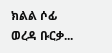ክልል ሶፊ ወረዳ ቡርቃ...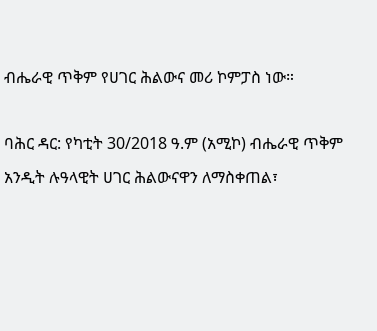ብሔራዊ ጥቅም የሀገር ሕልውና መሪ ኮምፓስ ነው።

ባሕር ዳር: የካቲት 30/2018 ዓ.ም (አሚኮ) ብሔራዊ ጥቅም አንዲት ሉዓላዊት ሀገር ሕልውናዋን ለማስቀጠል፣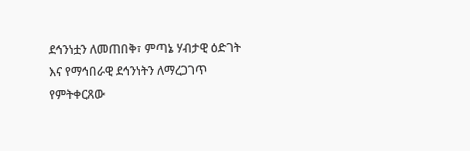ደኅንነቷን ለመጠበቅ፣ ምጣኔ ሃብታዊ ዕድገት እና የማኅበራዊ ደኅንነትን ለማረጋገጥ የምትቀርጸው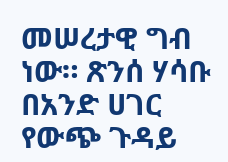መሠረታዊ ግብ ነው። ጽንሰ ሃሳቡ በአንድ ሀገር የውጭ ጉዳይ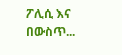ፖሊሲ እና በውስጥ...